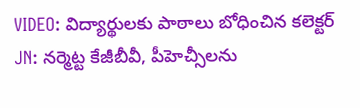VIDEO: విద్యార్థులకు పాఠాలు బోధించిన కలెక్టర్
JN: నర్మెట్ట కేజీబీవీ, పీహెచ్సీలను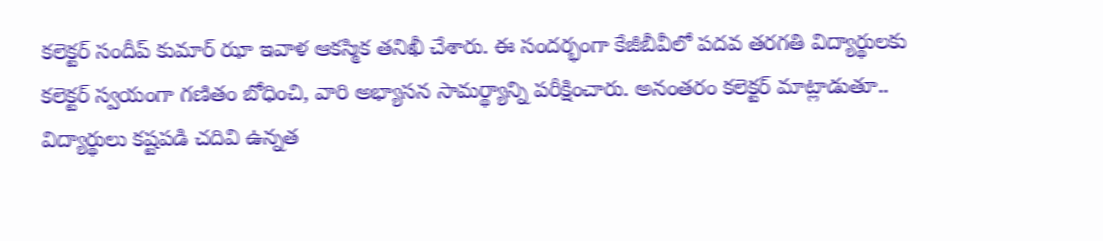కలెక్టర్ సందీప్ కుమార్ ఝా ఇవాళ ఆకస్మిక తనిఖీ చేశారు. ఈ సందర్భంగా కేజీబీవీలో పదవ తరగతి విద్యార్థులకు కలెక్టర్ స్వయంగా గణితం బోధించి, వారి అభ్యాసన సామర్థ్యాన్ని పరీక్షించారు. అనంతరం కలెక్టర్ మాట్లాడుతూ.. విద్యార్థులు కష్టపడి చదివి ఉన్నత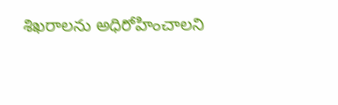శిఖరాలను అధిరోహించాలని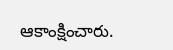ఆకాంక్షించారు.